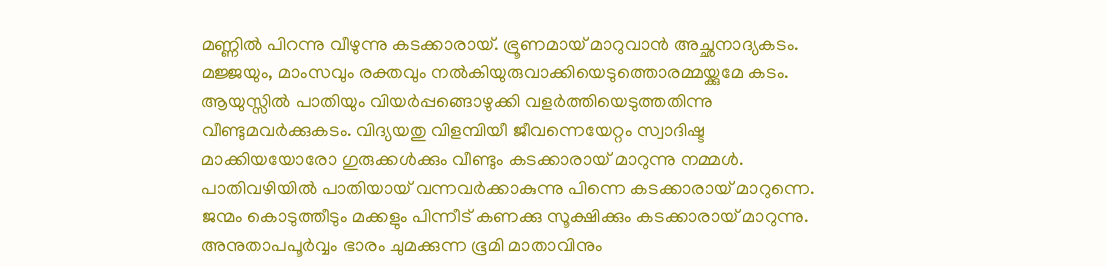മണ്ണിൽ പിറന്നു വീഴുന്നു കടക്കാരായ്. ഭ്രൂണമായ് മാറുവാൻ അച്ഛനാദ്യകടം. മജ്ജയും, മാംസവും രക്തവും നൽകിയുരുവാക്കിയെടുത്തൊരമ്മയ്ക്കുമേ കടം. ആയുസ്സിൽ പാതിയും വിയർപ്പങ്ങൊഴുക്കി വളർത്തിയെടുത്തതിന്നു വീണ്ടുമവർക്കുകടം. വിദ്യയതു വിളമ്പിയീ ജീവന്നെയേറ്റം സ്വാദിഷ്ട മാക്കിയയോരോ ഗുരുക്കൾക്കും വീണ്ടും കടക്കാരായ് മാറുന്നു നമ്മൾ. പാതിവഴിയിൽ പാതിയായ് വന്നവർക്കാകുന്നു പിന്നെ കടക്കാരായ് മാറുന്നെ. ജന്മം കൊടുത്തീടും മക്കളും പിന്നീട് കണക്കു സൂക്ഷിക്കും കടക്കാരായ് മാറുന്നു. അനുതാപപൂർവ്വം ഭാരം ചുമക്കുന്ന ഭൂമി മാതാവിനും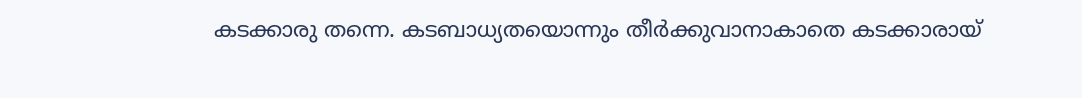കടക്കാരു തന്നെ. കടബാധ്യതയൊന്നും തീർക്കുവാനാകാതെ കടക്കാരായ്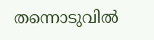തന്നൊടുവിൽ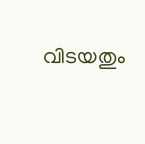വിടയതും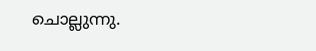ചൊല്ലുന്നു.